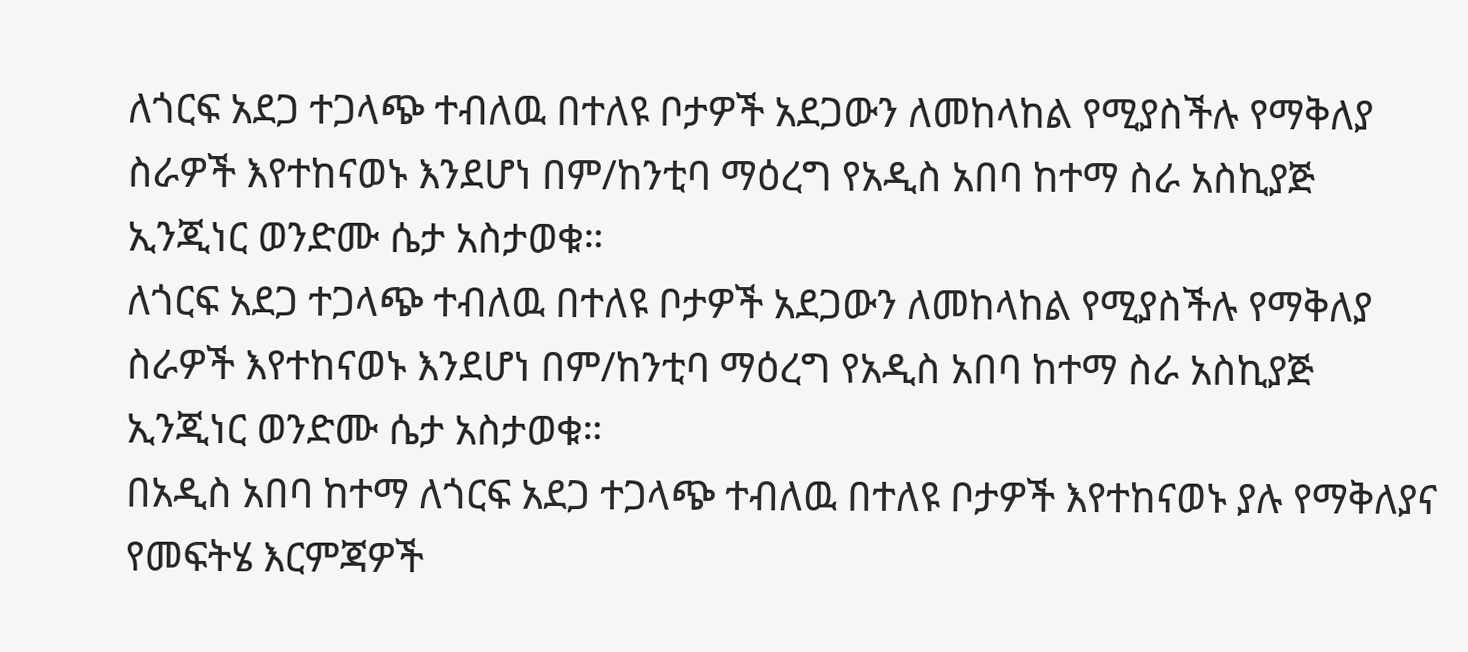ለጎርፍ አደጋ ተጋላጭ ተብለዉ በተለዩ ቦታዎች አደጋውን ለመከላከል የሚያስችሉ የማቅለያ ስራዎች እየተከናወኑ እንደሆነ በም/ከንቲባ ማዕረግ የአዲስ አበባ ከተማ ስራ አስኪያጅ ኢንጂነር ወንድሙ ሴታ አስታወቁ።
ለጎርፍ አደጋ ተጋላጭ ተብለዉ በተለዩ ቦታዎች አደጋውን ለመከላከል የሚያስችሉ የማቅለያ ስራዎች እየተከናወኑ እንደሆነ በም/ከንቲባ ማዕረግ የአዲስ አበባ ከተማ ስራ አስኪያጅ ኢንጂነር ወንድሙ ሴታ አስታወቁ።
በአዲስ አበባ ከተማ ለጎርፍ አደጋ ተጋላጭ ተብለዉ በተለዩ ቦታዎች እየተከናወኑ ያሉ የማቅለያና የመፍትሄ እርምጃዎች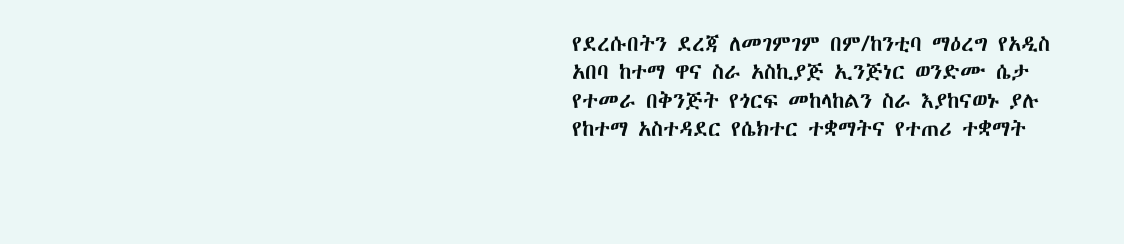የደረሱበትን ደረጃ ለመገምገም በም/ከንቲባ ማዕረግ የአዲስ አበባ ከተማ ዋና ስራ አስኪያጅ ኢንጅነር ወንድሙ ሴታ የተመራ በቅንጅት የጎርፍ መከላከልን ስራ እያከናወኑ ያሉ የከተማ አስተዳደር የሴክተር ተቋማትና የተጠሪ ተቋማት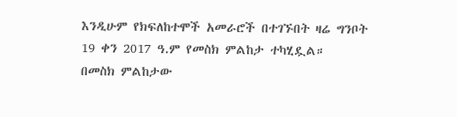እንዲሁም የክፍለከተሞች አመራሮች በተገኙበት ዛሬ ግንቦት 19 ቀን 2017 ዓ.ም የመስክ ምልከታ ተካሂዷል።
በመስክ ምልከታው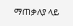ማጠቃለያ ላይ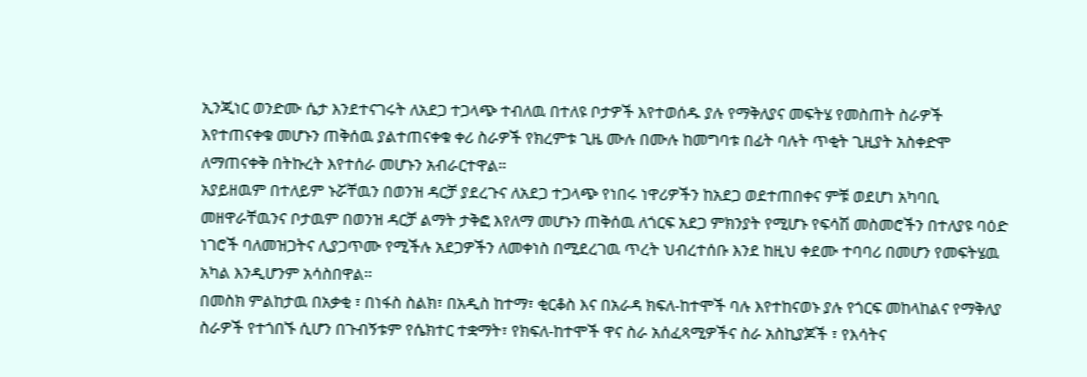ኢንጂነር ወንድሙ ሴታ እንደተናገሩት ለአደጋ ተጋላጭ ተብለዉ በተለዩ ቦታዎች እየተወሰዱ ያሉ የማቅለያና መፍትሄ የመስጠት ስራዎች እየተጠናቀቁ መሆኑን ጠቅሰዉ ያልተጠናቀቁ ቀሪ ስራዎች የክረምቱ ጊዜ ሙሉ በሙሉ ከመግባቱ በፊት ባሉት ጥቂት ጊዚያት አስቀድሞ ለማጠናቀቅ በትኩረት እየተሰራ መሆኑን አብራርተዋል።
አያይዘዉም በተለይም ኑሯቸዉን በወንዝ ዳርቻ ያደረጉና ለአደጋ ተጋላጭ የነበሩ ነዋሪዎችን ከአደጋ ወደተጠበቀና ምቹ ወደሆነ አካባቢ መዘዋራቸዉንና ቦታዉም በወንዝ ዳርቻ ልማት ታቅፎ እየለማ መሆኑን ጠቅሰዉ ለጎርፍ አደጋ ምክንያት የሚሆኑ የፍሳሽ መስመሮችን በተለያዩ ባዕድ ነገሮች ባለመዝጋትና ሊያጋጥሙ የሚችሉ አደጋዎችን ለመቀነስ በሚደረገዉ ጥረት ህብረተሰቡ እንደ ከዚህ ቀደሙ ተባባሪ በመሆን የመፍትሄዉ አካል እንዲሆንም አሳስበዋል።
በመስክ ምልከታዉ በአቃቂ ፣ በነፋስ ስልክ፣ በአዲስ ከተማ፣ ቂርቆስ እና በአራዳ ክፍለ-ከተሞች ባሉ እየተከናወኑ ያሉ የጎርፍ መከላከልና የማቅለያ ስራዎች የተጎበኙ ሲሆን በጉብኝቱም የሴክተር ተቋማት፣ የክፍለ-ከተሞች ዋና ስራ አሰፈጻሚዎችና ስራ አስኪያጆች ፣ የእሳትና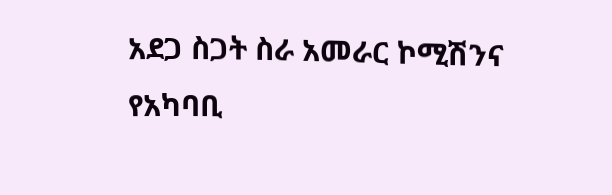አደጋ ስጋት ስራ አመራር ኮሚሽንና የአካባቢ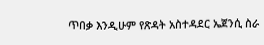ጥበቃ እንዲሁም የጽዳት አስተዳደር ኤጀንሲ ስራ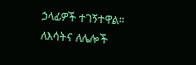ኃላፊዎች ተገኝተዋል።
ለእሳትና ለሌሎች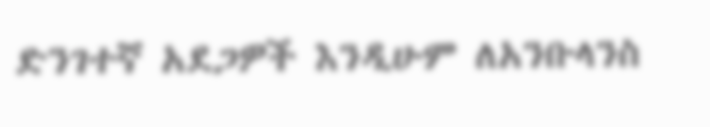ድንገተኛ አደጋዎች እንዲሁም ለአንቡላንስ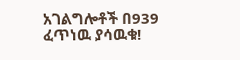አገልግሎቶች በ939 ፈጥነዉ ያሳዉቁ!